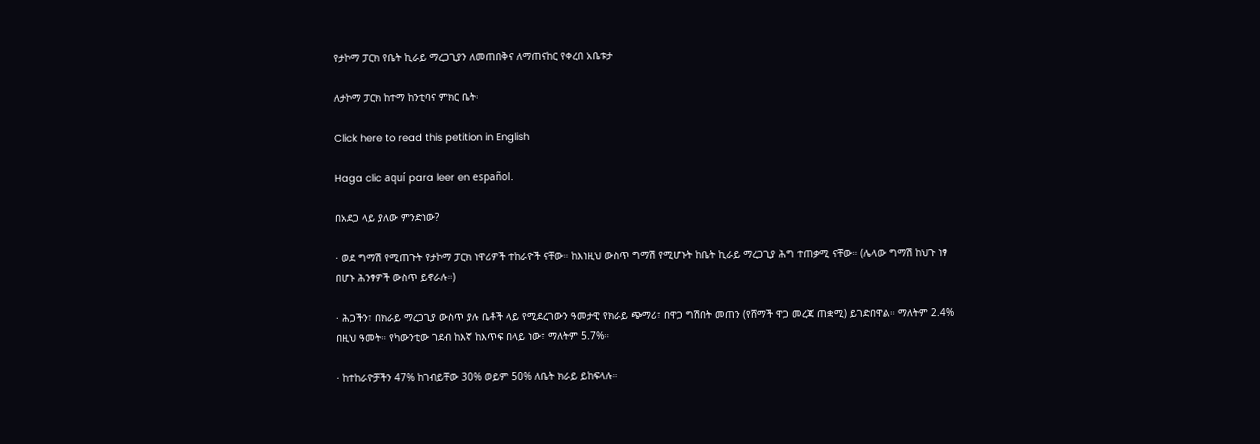የታኮማ ፓርክ የቤት ኪራይ ማረጋጊያን ለመጠበቅና ለማጠናከር የቀረበ አቤቱታ

ለታኮማ ፓርክ ከተማ ከንቲባና ምክር ቤት፡

Click here to read this petition in English

Haga clic aquí para leer en español.

በአደጋ ላይ ያለው ምንድነው?

· ወደ ግማሽ የሚጠጉት የታኮማ ፓርክ ነዋሪዎች ተከራዮች ናቸው። ከእነዚህ ውስጥ ግማሽ የሚሆኑት ከቤት ኪራይ ማረጋጊያ ሕግ ተጠቃሚ ናቸው። (ሌላው ግማሽ ከህጉ ነፃ በሆኑ ሕንፃዎች ውስጥ ይኖራሉ።)

· ሕጋችን፣ በክራይ ማረጋጊያ ውስጥ ያሉ ቤቶች ላይ የሚደረገውን ዓመታዊ የክራይ ጭማሪ፣ በዋጋ ግሽበት መጠን (የሸማች ዋጋ መረጃ ጠቋሚ) ይገድበዋል። ማለትም 2.4% በዚህ ዓመት። የካውንቲው ገደብ ከእኛ ከእጥፍ በላይ ነው፣ ማለትም 5.7%።

· ከተከራዮቻችን 47% ከገብይቸው 30% ወይም 50% ለቤት ክራይ ይከፍላሉ።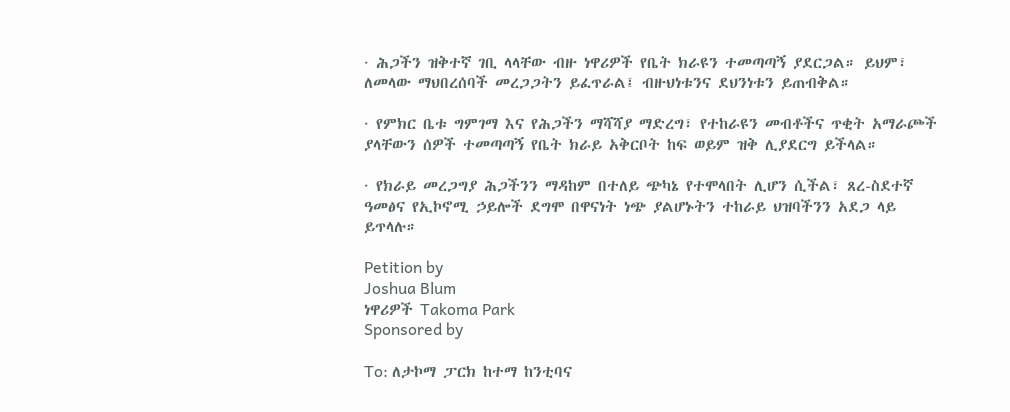· ሕጋችን ዝቅተኛ ገቢ ላላቸው ብዙ ነዋሪዎች የቤት ክራዩን ተመጣጣኝ ያደርጋል። ይህም፣ ለመላው ማህበረሰባች መረጋጋትን ይፈጥራል፤ ብዙህነቱንና ደህንነቱን ይጠብቅል።

· የምክር ቤቱ ግምገማ እና የሕጋችን ማሻሻያ ማድረግ፣ የተከራዩን መብቶችና ጥቂት አማራጮች ያላቸውን ሰዎች ተመጣጣኝ የቤት ክራይ አቅርቦት ከፍ ወይም ዝቅ ሊያደርግ ይችላል።

· የክራይ መረጋግያ ሕጋችንን ማዳከም በተለይ ጭካኔ የተሞላበት ሊሆን ሲችል፣ ጸረ-ስደተኛ ዓመፅና የኢኮኖሚ ኃይሎች ደግሞ በዋናነት ነጭ ያልሆኑትን ተከራይ ህዝባችንን አደጋ ላይ ይጥላሉ።

Petition by
Joshua Blum
ነዋሪዎች Takoma Park
Sponsored by

To: ለታኮማ ፓርክ ከተማ ከንቲባና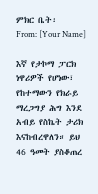ምክር ቤት፡
From: [Your Name]

እኛ የታኮማ ፓርክ ነዋሪዎች የሆነው፣ የከተማውን የክራይ ማረጋግያ ሕግ እንደ አብይ የስኬት ታሪክ እናከብረዋለን። ይህ 46 ዓመት ያስቆጠረ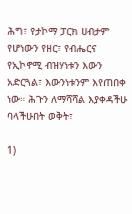ሕግ፣ የታኮማ ፓርክ ሀብታም የሆነውን የዘር፣ የብሔርና የኢኮኖሚ ብዝሃነቱን እውን አድርጓል፣ እውንነቱንም እየጠበቀ ነው። ሕጉን ለማሻሻል እያቀዳችሁ ባላችሁበት ወቅት፣

1)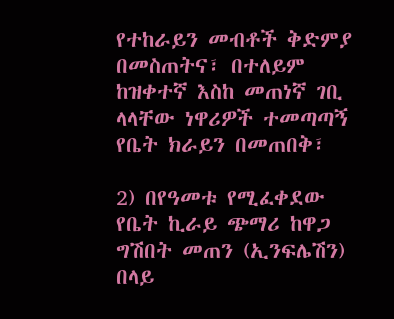የተከራይን መብቶች ቅድምያ በመስጠትና፣ በተለይም ከዝቀተኛ እስከ መጠነኛ ገቢ ላላቸው ነዋሪዎች ተመጣጣኝ የቤት ክራይን በመጠበቅ፣

2) በየዓመቱ የሚፈቀደው የቤት ኪራይ ጭማሪ ከዋጋ ግሽበት መጠን (ኢንፍሌሽን) በላይ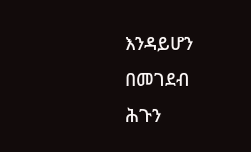እንዳይሆን በመገደብ
ሕጉን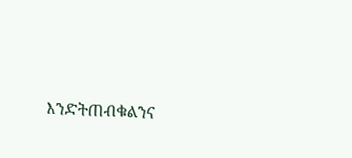እንድትጠብቁልንና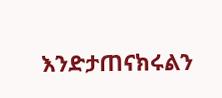እንድታጠናክሩልን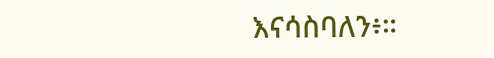እናሳስባለን፥።